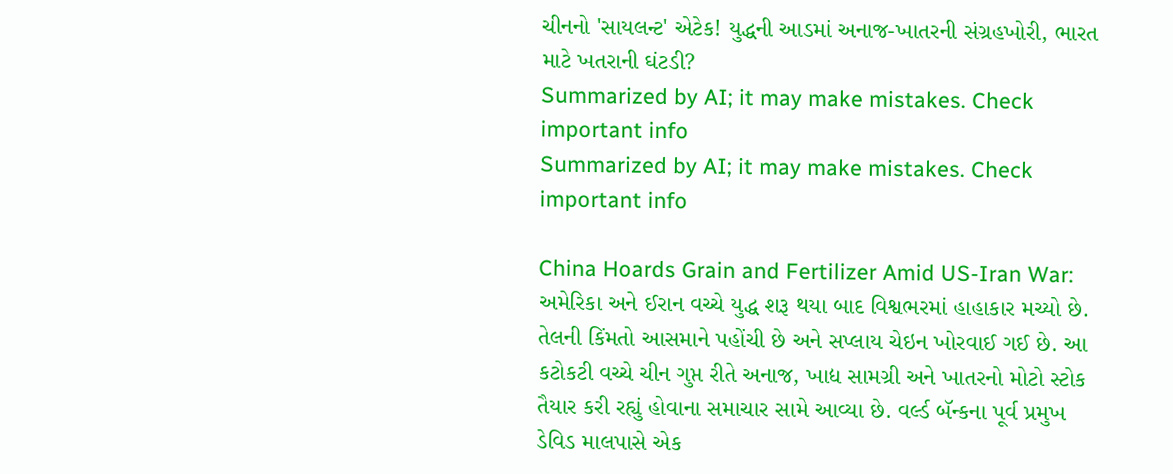ચીનનો 'સાયલન્ટ' એટેક! યુદ્ધની આડમાં અનાજ-ખાતરની સંગ્રહખોરી, ભારત માટે ખતરાની ઘંટડી?
Summarized by AI; it may make mistakes. Check important info
Summarized by AI; it may make mistakes. Check important info

China Hoards Grain and Fertilizer Amid US-Iran War: અમેરિકા અને ઈરાન વચ્ચે યુદ્ધ શરૂ થયા બાદ વિશ્વભરમાં હાહાકાર મચ્યો છે. તેલની કિંમતો આસમાને પહોંચી છે અને સપ્લાય ચેઇન ખોરવાઈ ગઈ છે. આ કટોકટી વચ્ચે ચીન ગુપ્ત રીતે અનાજ, ખાદ્ય સામગ્રી અને ખાતરનો મોટો સ્ટોક તૈયાર કરી રહ્યું હોવાના સમાચાર સામે આવ્યા છે. વર્લ્ડ બૅન્કના પૂર્વ પ્રમુખ ડેવિડ માલપાસે એક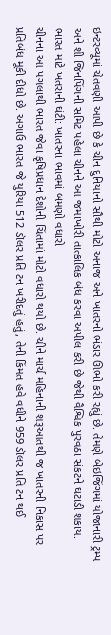ઇન્ટરવ્યૂમાં ચેતવણી આપી છે કે ચીન દુનિયાનો સૌથી મોટો અનાજ અને ખાતરનો ભંડાર ઊભો કરી રહ્યું છે. તેમણે બેઇજિંગમાં યોજાનારી ટ્રમ્પ અને શી જિનપિંગની સમિટ પહેલા ચીનને આ જમાખોરી તાત્કાલિક બંધ કરવા અપીલ કરી છે જેથી વૈશ્વિક પુરવઠા સંકટને ઘટાડી શકાય.
ભારત માટે ખતરાની ઘંટી: ખાતરના ભાવમાં બમણો વધારો
ચીનના આ પગલાથી ભારત જેવા કૃષિપ્રધાન દેશોની ચિંતામાં મોટો વધારો થયો છે. ચીને માર્ચ મહિનાની શરૂઆતથી જ ખાતરની નિકાસ પર પ્રતિબંધ મૂકી દીધો છે. અગાઉ ભારત જે યુરિયા 512 ડૉલર પ્રતિ ટન ખરીદતું હતું, તેની કિંમત હવે વધીને 959 ડૉલર પ્રતિ ટન થઈ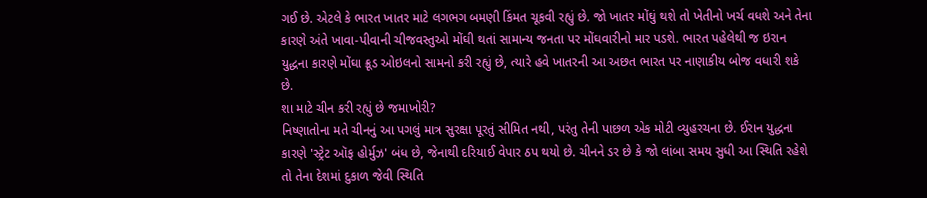ગઈ છે. એટલે કે ભારત ખાતર માટે લગભગ બમણી કિંમત ચૂકવી રહ્યું છે. જો ખાતર મોંઘું થશે તો ખેતીનો ખર્ચ વધશે અને તેના કારણે અંતે ખાવા-પીવાની ચીજવસ્તુઓ મોંઘી થતાં સામાન્ય જનતા પર મોંઘવારીનો માર પડશે. ભારત પહેલેથી જ ઇરાન યુદ્ધના કારણે મોંઘા ક્રૂડ ઓઇલનો સામનો કરી રહ્યું છે, ત્યારે હવે ખાતરની આ અછત ભારત પર નાણાકીય બોજ વધારી શકે છે.
શા માટે ચીન કરી રહ્યું છે જમાખોરી?
નિષ્ણાતોના મતે ચીનનું આ પગલું માત્ર સુરક્ષા પૂરતું સીમિત નથી, પરંતુ તેની પાછળ એક મોટી વ્યુહરચના છે. ઈરાન યુદ્ધના કારણે 'સ્ટ્રેટ ઑફ હોર્મુઝ' બંધ છે, જેનાથી દરિયાઈ વેપાર ઠપ થયો છે. ચીનને ડર છે કે જો લાંબા સમય સુધી આ સ્થિતિ રહેશે તો તેના દેશમાં દુકાળ જેવી સ્થિતિ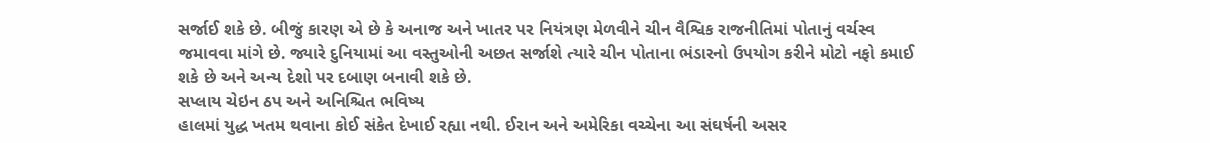સર્જાઈ શકે છે. બીજું કારણ એ છે કે અનાજ અને ખાતર પર નિયંત્રણ મેળવીને ચીન વૈશ્વિક રાજનીતિમાં પોતાનું વર્ચસ્વ જમાવવા માંગે છે. જ્યારે દુનિયામાં આ વસ્તુઓની અછત સર્જાશે ત્યારે ચીન પોતાના ભંડારનો ઉપયોગ કરીને મોટો નફો કમાઈ શકે છે અને અન્ય દેશો પર દબાણ બનાવી શકે છે.
સપ્લાય ચેઇન ઠપ અને અનિશ્ચિત ભવિષ્ય
હાલમાં યુદ્ધ ખતમ થવાના કોઈ સંકેત દેખાઈ રહ્યા નથી. ઈરાન અને અમેરિકા વચ્ચેના આ સંઘર્ષની અસર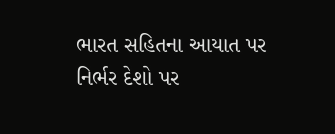ભારત સહિતના આયાત પર નિર્ભર દેશો પર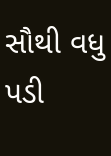સૌથી વધુ પડી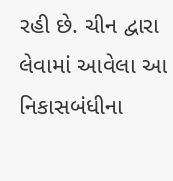રહી છે. ચીન દ્વારા લેવામાં આવેલા આ નિકાસબંધીના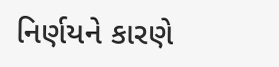નિર્ણયને કારણે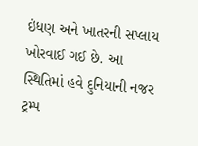ઇંધણ અને ખાતરની સપ્લાય ખોરવાઈ ગઈ છે. આ સ્થિતિમાં હવે દુનિયાની નજર ટ્રમ્પ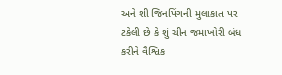અને શી જિનપિંગની મુલાકાત પર ટકેલી છે કે શું ચીન જમાખોરી બંધ કરીને વૈશ્વિક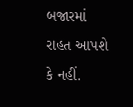બજારમાં રાહત આપશે કે નહીં.